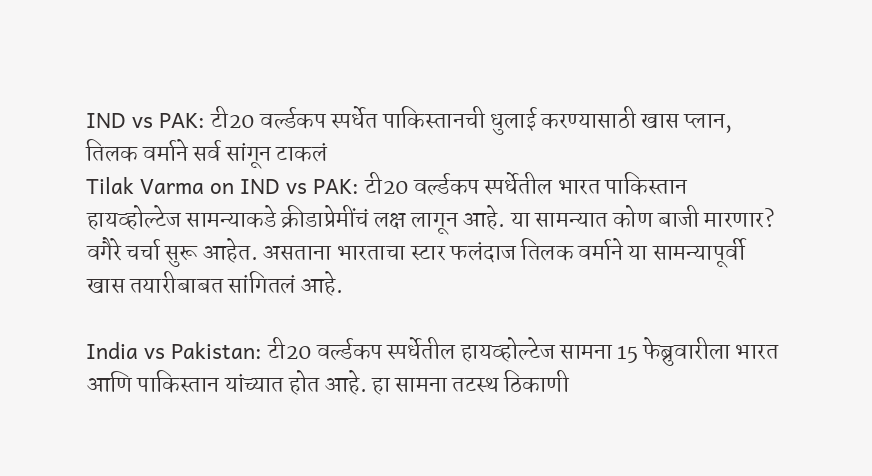IND vs PAK: टी20 वर्ल्डकप स्पर्धेत पाकिस्तानची धुलाई करण्यासाठी खास प्लान, तिलक वर्माने सर्व सांगून टाकलं
Tilak Varma on IND vs PAK: टी20 वर्ल्डकप स्पर्धेतील भारत पाकिस्तान हायव्होल्टेज सामन्याकडे क्रीडाप्रेमींचं लक्ष लागून आहे. या सामन्यात कोण बाजी मारणार? वगैरे चर्चा सुरू आहेत. असताना भारताचा स्टार फलंदाज तिलक वर्माने या सामन्यापूर्वी खास तयारीबाबत सांगितलं आहे.

India vs Pakistan: टी20 वर्ल्डकप स्पर्धेतील हायव्होल्टेज सामना 15 फेब्रुवारीला भारत आणि पाकिस्तान यांच्यात होत आहे. हा सामना तटस्थ ठिकाणी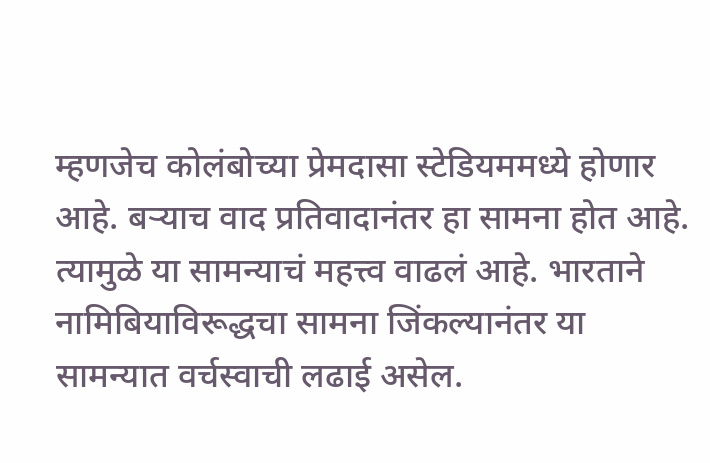म्हणजेच कोलंबोच्या प्रेमदासा स्टेडियममध्ये होणार आहे. बऱ्याच वाद प्रतिवादानंतर हा सामना होत आहे. त्यामुळे या सामन्याचं महत्त्व वाढलं आहे. भारताने नामिबियाविरूद्धचा सामना जिंकल्यानंतर या सामन्यात वर्चस्वाची लढाई असेल.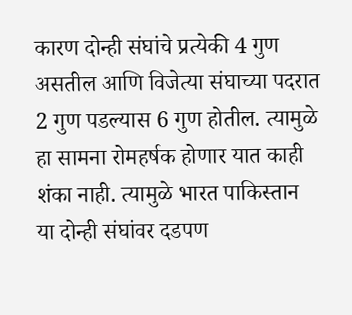कारण दोन्ही संघांचे प्रत्येकी 4 गुण असतील आणि विजेत्या संघाच्या पदरात 2 गुण पडल्यास 6 गुण होतील. त्यामुळे हा सामना रोमहर्षक होणार यात काही शंका नाही. त्यामुळे भारत पाकिस्तान या दोन्ही संघांवर दडपण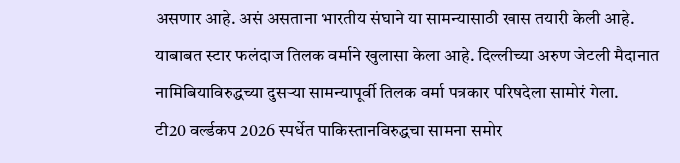असणार आहे. असं असताना भारतीय संघाने या सामन्यासाठी खास तयारी केली आहे. याबाबत स्टार फलंदाज तिलक वर्माने खुलासा केला आहे. दिल्लीच्या अरुण जेटली मैदानात नामिबियाविरुद्धच्या दुसऱ्या सामन्यापूर्वी तिलक वर्मा पत्रकार परिषदेला सामोरं गेला.
टी20 वर्ल्डकप 2026 स्पर्धेत पाकिस्तानविरुद्धचा सामना समोर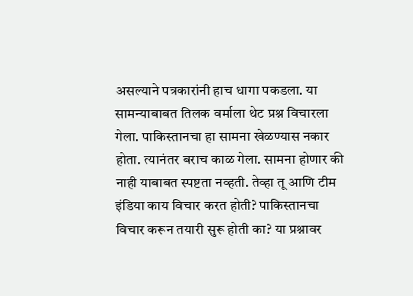असल्याने पत्रकारांनी हाच धागा पकडला. या सामन्याबाबत तिलक वर्माला थेट प्रश्न विचारला गेला. पाकिस्तानचा हा सामना खेळण्यास नकार होता. त्यानंतर बराच काळ गेला. सामना होणार की नाही याबाबत स्पष्टता नव्हती. तेव्हा तू आणि टीम इंडिया काय विचार करत होती? पाकिस्तानचा विचार करून तयारी सुरू होती का? या प्रश्नावर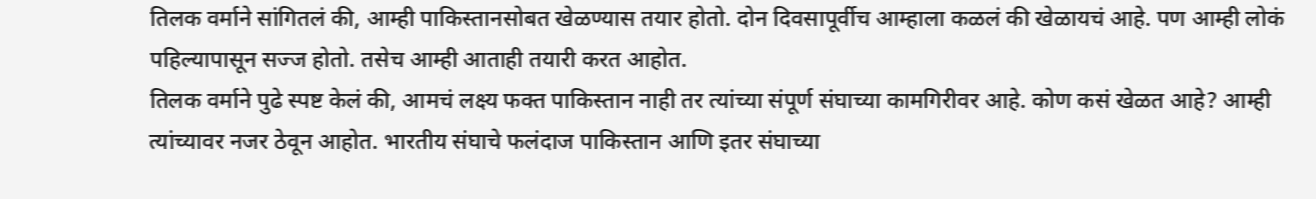तिलक वर्माने सांगितलं की, आम्ही पाकिस्तानसोबत खेळण्यास तयार होतो. दोन दिवसापूर्वीच आम्हाला कळलं की खेळायचं आहे. पण आम्ही लोकं पहिल्यापासून सज्ज होतो. तसेच आम्ही आताही तयारी करत आहोत.
तिलक वर्माने पुढे स्पष्ट केलं की, आमचं लक्ष्य फक्त पाकिस्तान नाही तर त्यांच्या संपूर्ण संघाच्या कामगिरीवर आहे. कोण कसं खेळत आहे? आम्ही त्यांच्यावर नजर ठेवून आहोत. भारतीय संघाचे फलंदाज पाकिस्तान आणि इतर संघाच्या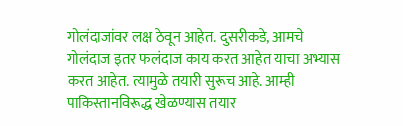गोलंदाजांवर लक्ष ठेवून आहेत. दुसरीकडे, आमचे गोलंदाज इतर फलंदाज काय करत आहेत याचा अभ्यास करत आहेत. त्यामुळे तयारी सुरूच आहे. आम्ही पाकिस्तानविरूद्ध खेळण्यास तयार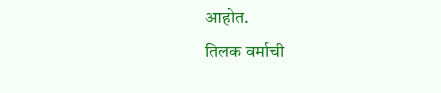आहोत.
तिलक वर्माची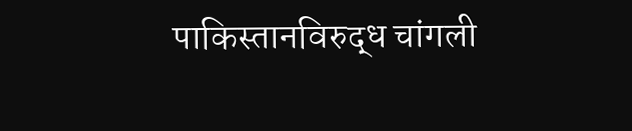पाकिस्तानविरुद्ध चांगली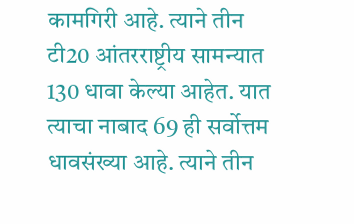कामगिरी आहे. त्याने तीन टी20 आंतरराष्ट्रीय सामन्यात 130 धावा केल्या आहेत. यात त्याचा नाबाद 69 ही सर्वोत्तम धावसंख्या आहे. त्याने तीन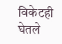विकेटही घेतले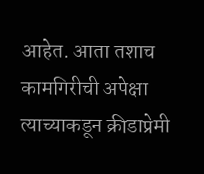आहेत. आता तशाच कामगिरीची अपेक्षा त्याच्याकडून क्रीडाप्रेमी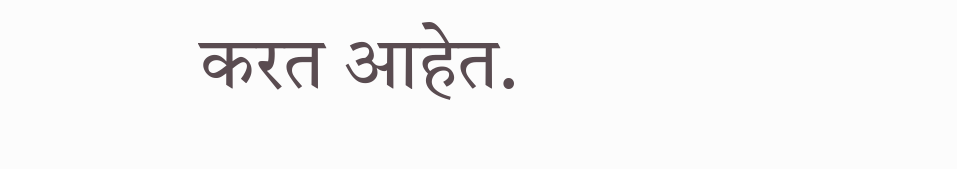करत आहेत.